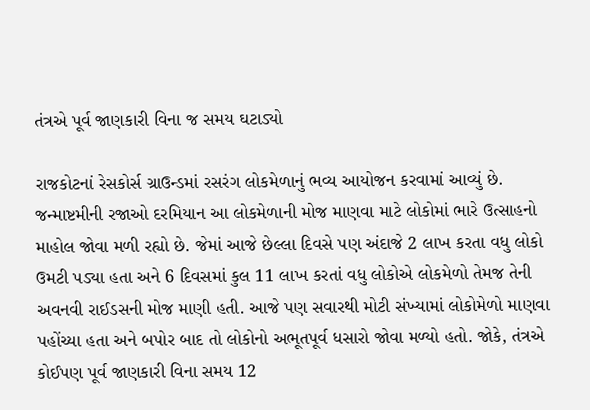તંત્રએ પૂર્વ જાણકારી વિના જ સમય ઘટાડ્યો

રાજકોટનાં રેસકોર્સ ગ્રાઉન્ડમાં રસરંગ લોકમેળાનું ભવ્ય આયોજન કરવામાં આવ્યું છે. જન્માષ્ટમીની રજાઓ દરમિયાન આ લોકમેળાની મોજ માણવા માટે લોકોમાં ભારે ઉત્સાહનો માહોલ જોવા મળી રહ્યો છે. જેમાં આજે છેલ્લા દિવસે પણ અંદાજે 2 લાખ કરતા વધુ લોકો ઉમટી પડ્યા હતા અને 6 દિવસમાં કુલ 11 લાખ કરતાં વધુ લોકોએ લોકમેળો તેમજ તેની અવનવી રાઈડસની મોજ માણી હતી. આજે પણ સવારથી મોટી સંખ્યામાં લોકોમેળો માણવા પહોંચ્યા હતા અને બપોર બાદ તો લોકોનો અભૂતપૂર્વ ધસારો જોવા મળ્યો હતો. જોકે, તંત્રએ કોઈપણ પૂર્વ જાણકારી વિના સમય 12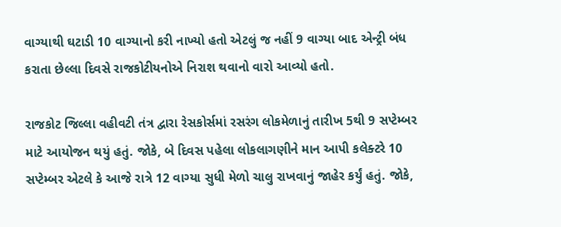વાગ્યાથી ઘટાડી 10 વાગ્યાનો કરી નાખ્યો હતો એટલું જ નહીં 9 વાગ્યા બાદ એન્ટ્રી બંધ કરાતા છેલ્લા દિવસે રાજકોટીયનોએ નિરાશ થવાનો વારો આવ્યો હતો.

રાજકોટ જિલ્લા વહીવટી તંત્ર દ્વારા રેસકોર્સમાં રસરંગ લોકમેળાનું તારીખ 5થી 9 સપ્ટેમ્બર માટે આયોજન થયું હતું. જોકે, બે દિવસ પહેલા લોકલાગણીને માન આપી કલેક્ટરે 10 સપ્ટેમ્બર એટલે કે આજે રાત્રે 12 વાગ્યા સુધી મેળો ચાલુ રાખવાનું જાહેર કર્યું હતું. જોકે,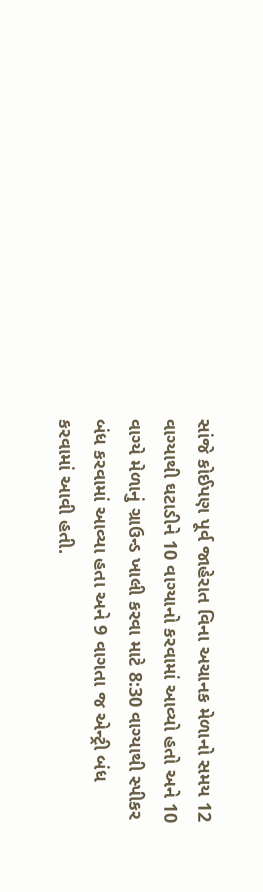સાંજે કોઈપણ પૂર્વ જાહેરાત વિના અચાનક મેળાનો સમય 12 વાગ્યાથી ઘટાડીને 10 વાગ્યાનો કરવામાં આવ્યો હતો અને 10 વાગ્યે મેળાનું ગ્રાઉન્ડ ખાલી કરવા માટે 8:30 વાગ્યાથી સ્પીકર બંધ કરવામાં આવ્યા હતા અને 9 વાગતા જ એન્ટ્રી બંધ કરવામાં આવી હતી.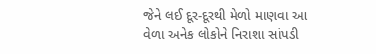જેને લઈ દૂર-દૂરથી મેળો માણવા આ વેળા અનેક લોકોને નિરાશા સાંપડી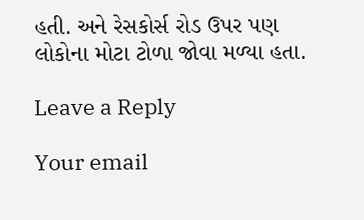હતી. અને રેસકોર્સ રોડ ઉપર પણ લોકોના મોટા ટોળા જોવા મળ્યા હતા.

Leave a Reply

Your email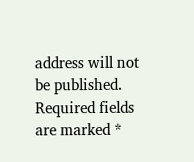address will not be published. Required fields are marked *